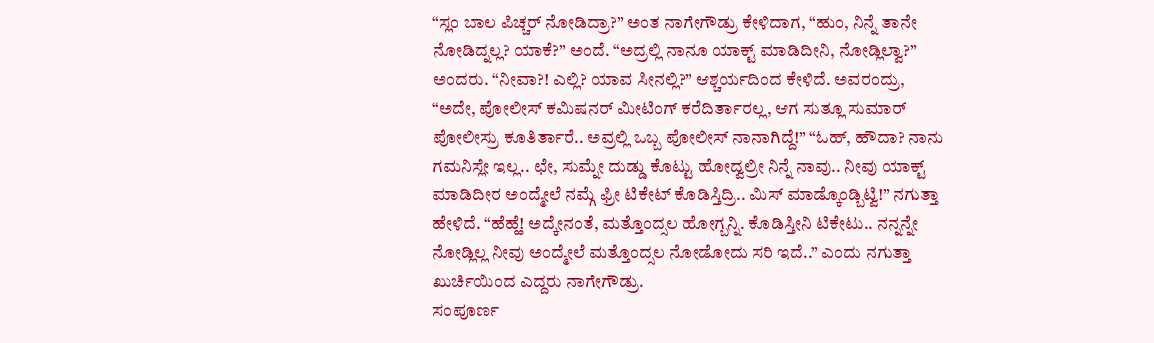“ಸ್ಲಂ ಬಾಲ ಪಿಚ್ಚರ್ ನೋಡಿದ್ರಾ?” ಅಂತ ನಾಗೇಗೌಡ್ರು ಕೇಳಿದಾಗ, “ಹುಂ, ನಿನ್ನೆ ತಾನೇ ನೋಡಿದ್ನಲ್ಲ? ಯಾಕೆ?” ಅಂದೆ. “ಅದ್ರಲ್ಲಿ ನಾನೂ ಯಾಕ್ಟ್ ಮಾಡಿದೀನಿ, ನೋಡ್ಲಿಲ್ವಾ?” ಅಂದರು. “ನೀವಾ?! ಎಲ್ಲಿ? ಯಾವ ಸೀನಲ್ಲಿ?” ಆಶ್ಚರ್ಯದಿಂದ ಕೇಳಿದೆ. ಅವರಂದ್ರು, “ಅದೇ, ಪೋಲೀಸ್ ಕಮಿಷನರ್ ಮೀಟಿಂಗ್ ಕರೆದಿರ್ತಾರಲ್ಲ, ಆಗ ಸುತ್ಲೂ ಸುಮಾರ್ ಪೋಲೀಸ್ರು ಕೂತಿರ್ತಾರೆ.. ಅವ್ರಲ್ಲಿ ಒಬ್ಬ ಪೋಲೀಸ್ ನಾನಾಗಿದ್ದೆ!” “ಓಹ್, ಹೌದಾ? ನಾನು ಗಮನಿಸ್ಲೇ ಇಲ್ಲ.. ಛೇ, ಸುಮ್ನೇ ದುಡ್ಡು ಕೊಟ್ಟು ಹೋದ್ವಲ್ರೀ ನಿನ್ನೆ ನಾವು.. ನೀವು ಯಾಕ್ಟ್ ಮಾಡಿದೀರ ಅಂದ್ಮೇಲೆ ನಮ್ಗೆ ಫ್ರೀ ಟಿಕೇಟ್ ಕೊಡಿಸ್ತಿದ್ರಿ.. ಮಿಸ್ ಮಾಡ್ಕೊಂಡ್ಬಿಟ್ವಿ!” ನಗುತ್ತಾ ಹೇಳಿದೆ. “ಹೆಹ್ಹೆ! ಅದ್ಕೇನಂತೆ, ಮತ್ತೊಂದ್ಸಲ ಹೋಗ್ಬನ್ನಿ. ಕೊಡಿಸ್ತೀನಿ ಟಿಕೇಟು.. ನನ್ನನ್ನೇ ನೋಡ್ಲಿಲ್ಲ ನೀವು ಅಂದ್ಮೇಲೆ ಮತ್ತೊಂದ್ಸಲ ನೋಡೋದು ಸರಿ ಇದೆ..” ಎಂದು ನಗುತ್ತಾ ಖುರ್ಚಿಯಿಂದ ಎದ್ದರು ನಾಗೇಗೌಡ್ರು.
ಸಂಪೂರ್ಣ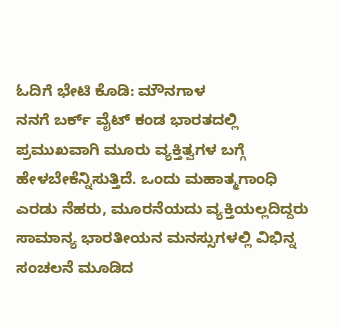ಓದಿಗೆ ಭೇಟಿ ಕೊಡಿ: ಮೌನಗಾಳ
ನನಗೆ ಬರ್ಕ್ ವೈಟ್ ಕಂಡ ಭಾರತದಲ್ಲಿ ಪ್ರಮುಖವಾಗಿ ಮೂರು ವ್ಯಕ್ತಿತ್ವಗಳ ಬಗ್ಗೆ ಹೇಳಬೇಕೆನ್ನಿಸುತ್ತಿದೆ. ಒಂದು ಮಹಾತ್ಮಗಾಂಧಿ ಎರಡು ನೆಹರು, ಮೂರನೆಯದು ವ್ಯಕ್ತಿಯಲ್ಲದಿದ್ದರು ಸಾಮಾನ್ಯ ಭಾರತೀಯನ ಮನಸ್ಸುಗಳಲ್ಲಿ ವಿಭಿನ್ನ ಸಂಚಲನೆ ಮೂಡಿದ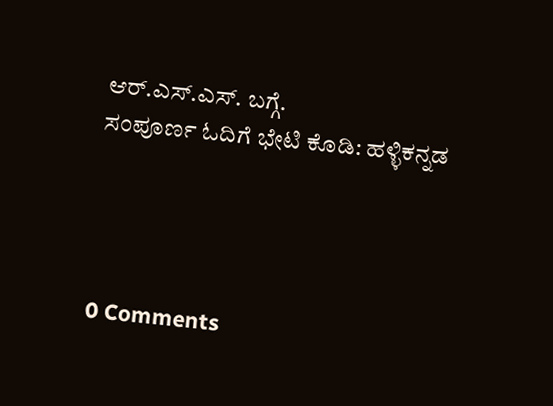ಆರ್.ಎಸ್.ಎಸ್. ಬಗ್ಗೆ.
ಸಂಪೂರ್ಣ ಓದಿಗೆ ಭೇಟಿ ಕೊಡಿ: ಹಳ್ಳಿಕನ್ನಡ




0 Comments